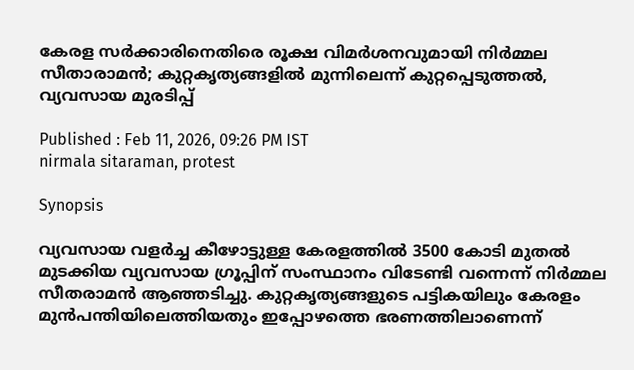കേരള സര്‍ക്കാരിനെതിരെ രൂക്ഷ വിമര്‍ശനവുമായി നിര്‍മ്മല സീതാരാമന്‍; കുറ്റകൃത്യങ്ങളിൽ മുന്നിലെന്ന് കുറ്റപ്പെടുത്തൽ, വ്യവസായ മുരടിപ്പ്

Published : Feb 11, 2026, 09:26 PM IST
nirmala sitaraman, protest

Synopsis

വ്യവസായ വളര്‍ച്ച കീഴോട്ടുള്ള കേരളത്തില്‍ 3500 കോടി മുതല്‍ മുടക്കിയ വ്യവസായ ഗ്രൂപ്പിന് സംസ്ഥാനം വിടേണ്ടി വന്നെന്ന് നിര്‍മ്മല സീതരാമന്‍ ആഞ്ഞടിച്ചു. കുറ്റകൃത്യങ്ങളുടെ പട്ടികയിലും കേരളം മുന്‍പന്തിയിലെത്തിയതും ഇപ്പോഴത്തെ ഭരണത്തിലാണെന്ന്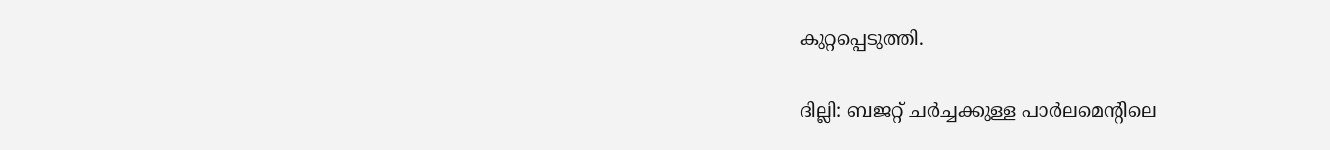കുറ്റപ്പെടുത്തി.

ദില്ലി: ബജറ്റ് ചര്‍ച്ചക്കുള്ള പാര്‍ലമെന്‍റിലെ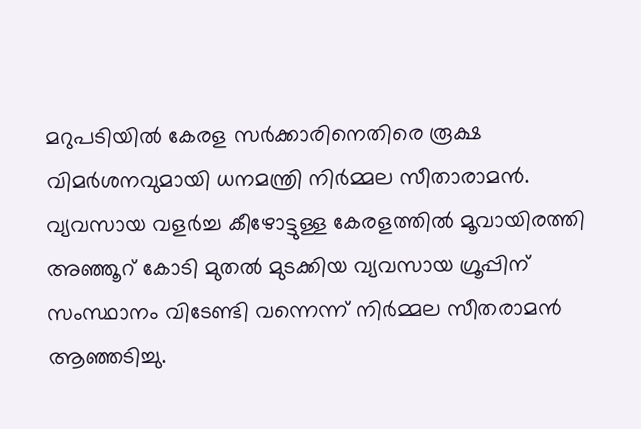മറുപടിയില്‍ കേരള സര്‍ക്കാരിനെതിരെ രൂക്ഷ വിമര്‍ശനവുമായി ധനമന്ത്രി നിര്‍മ്മല സീതാരാമന്‍. വ്യവസായ വളര്‍ച്ച കീഴോട്ടുള്ള കേരളത്തില്‍ മൂവായിരത്തി അഞ്ഞൂറ് കോടി മുതല്‍ മുടക്കിയ വ്യവസായ ഗ്രൂപ്പിന് സംസ്ഥാനം വിടേണ്ടി വന്നെന്ന് നിര്‍മ്മല സീതരാമന്‍ ആഞ്ഞടിച്ചു.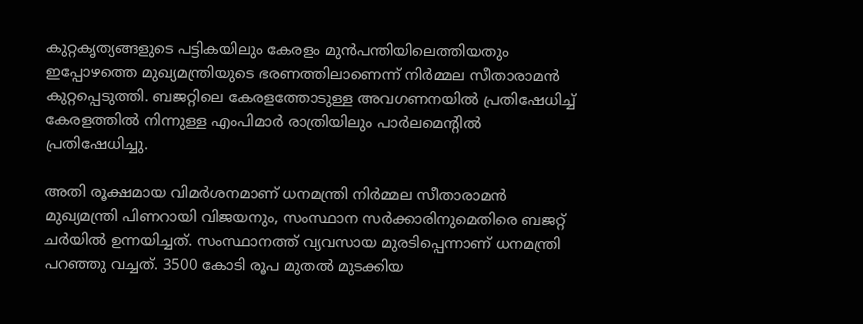കുറ്റകൃത്യങ്ങളുടെ പട്ടികയിലും കേരളം മുന്‍പന്തിയിലെത്തിയതും ഇപ്പോഴത്തെ മുഖ്യമന്ത്രിയുടെ ഭരണത്തിലാണെന്ന് നിര്‍മ്മല സീതാരാമന്‍ കുറ്റപ്പെടുത്തി. ബജറ്റിലെ കേരളത്തോടുള്ള അവഗണനയില്‍ പ്രതിഷേധിച്ച് കേരളത്തില്‍ നിന്നുള്ള എംപിമാര്‍ രാത്രിയിലും പാര്‍ലമെന്‍റില്‍ പ്രതിഷേധിച്ചു.

അതി രൂക്ഷമായ വിമര്‍ശനമാണ് ധനമന്ത്രി നിര്‍മ്മല സീതാരാമന്‍ മുഖ്യമന്ത്രി പിണറായി വിജയനും, സംസ്ഥാന സര്‍ക്കാരിനുമെതിരെ ബജറ്റ് ചര്‍യില്‍ ഉന്നയിച്ചത്. സംസ്ഥാനത്ത് വ്യവസായ മുരടിപ്പെന്നാണ് ധനമന്ത്രി പറഞ്ഞു വച്ചത്. 3500 കോടി രൂപ മുതല്‍ മുടക്കിയ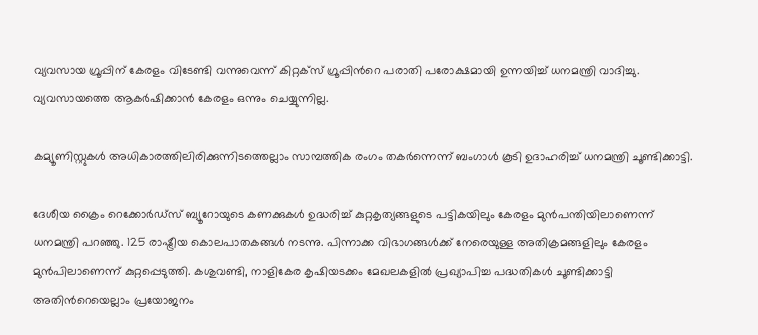വ്യവസായ ഗ്രൂപ്പിന് കേരളം വിടേണ്ടി വന്നുവെന്ന് കിറ്റക്സ് ഗ്രൂപ്പിന്‍റെ പരാതി പരോക്ഷമായി ഉന്നയിച്ച് ധനമന്ത്രി വാദിച്ചു. വ്യവസായത്തെ ആകര്‍ഷിക്കാന്‍ കേരളം ഒന്നും ചെയ്യുന്നില്ല.

കമ്യൂണിസ്റ്റുകള്‍ അധികാരത്തിലിരിക്കുന്നിടത്തെല്ലാം സാമ്പത്തിക രംഗം തകര്‍ന്നെന്ന് ബംഗാള്‍ കൂടി ഉദാഹരിച്ച് ധനമന്ത്രി ചൂണ്ടിക്കാട്ടി.

ദേശീയ ക്രൈം റെക്കോര്‍ഡ്സ് ബ്യൂറോയുടെ കണക്കുകള്‍ ഉദ്ധരിച്ച് കുറ്റകൃത്യങ്ങളുടെ പട്ടികയിലും കേരളം മുന്‍പന്തിയിലാണെന്ന് ധനമന്ത്രി പറഞ്ഞു. 125 രാഷ്ട്രീയ കൊലപാതകങ്ങള്‍ നടന്നു. പിന്നാക്ക വിഭാഗങ്ങള്‍ക്ക് നേരെയുള്ള അതിക്രമങ്ങളിലും കേരളം മുന്‍പിലാണെന്ന് കുറ്റപ്പെടുത്തി. കശുവണ്ടി, നാളികേര കൃഷിയടക്കം മേഖലകളില്‍ പ്രഖ്യാപിച്ച പദ്ധതികള്‍ ചൂണ്ടിക്കാട്ടി അതിന്‍റെയെല്ലാം പ്രയോജനം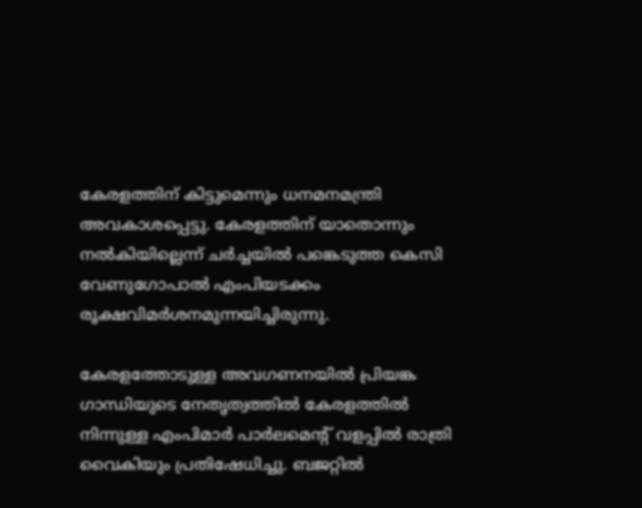കേരളത്തിന് കിട്ടുമെന്നും ധനമനമന്ത്രി അവകാശപ്പെട്ടു. കേരളത്തിന് യാതൊന്നും നല്‍കിയില്ലെന്ന് ചര്‍ച്ചയില്‍ പങ്കെടുത്ത കെസി വേണുഗോപാല്‍ എംപിയടക്കം രൂക്ഷവിമര്‍ശനമുന്നയിച്ചിരുന്നു.

കേരളത്തോടുള്ള അവഗണനയില്‍ പ്രിയങ്ക ഗാന്ധിയുടെ നേതൃത്വത്തില്‍ കേരളത്തില്‍ നിന്നുള്ള എംപിമാര്‍ പാര്‍ലമെന്‍റ് വളപ്പില്‍ രാത്രി വൈകിയും പ്രതിഷേധിച്ചു. ബജറ്റില്‍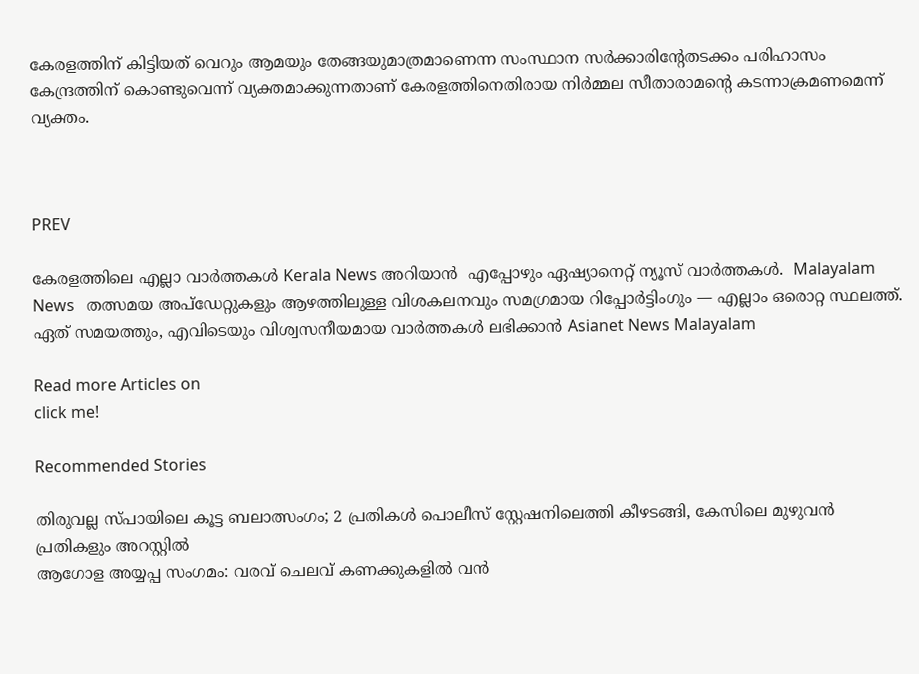കേരളത്തിന് കിട്ടിയത് വെറും ആമയും തേങ്ങയുമാത്രമാണെന്ന സംസ്ഥാന സര്‍ക്കാരിന്‍റേതടക്കം പരിഹാസം കേന്ദ്രത്തിന് കൊണ്ടുവെന്ന് വ്യക്തമാക്കുന്നതാണ് കേരളത്തിനെതിരായ നിര്‍മ്മല സീതാരാമന്‍റെ കടന്നാക്രമണമെന്ന് വ്യക്തം.



PREV

കേരളത്തിലെ എല്ലാ വാർത്തകൾ Kerala News അറിയാൻ  എപ്പോഴും ഏഷ്യാനെറ്റ് ന്യൂസ് വാർത്തകൾ.  Malayalam News   തത്സമയ അപ്‌ഡേറ്റുകളും ആഴത്തിലുള്ള വിശകലനവും സമഗ്രമായ റിപ്പോർട്ടിംഗും — എല്ലാം ഒരൊറ്റ സ്ഥലത്ത്. ഏത് സമയത്തും, എവിടെയും വിശ്വസനീയമായ വാർത്തകൾ ലഭിക്കാൻ Asianet News Malayalam

Read more Articles on
click me!

Recommended Stories

തിരുവല്ല സ്പായിലെ കൂട്ട ബലാത്സംഗം; 2 പ്രതികൾ പൊലീസ് സ്റ്റേഷനിലെത്തി കീഴടങ്ങി, കേസിലെ മുഴുവൻ പ്രതികളും അറസ്റ്റിൽ‌
ആഗോള അയ്യപ്പ സംഗമം: വരവ് ചെലവ് കണക്കുകളിൽ വൻ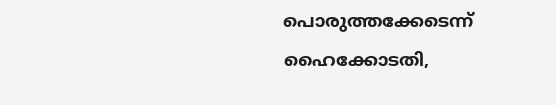പൊരുത്തക്കേടെന്ന് ഹൈക്കോടതി,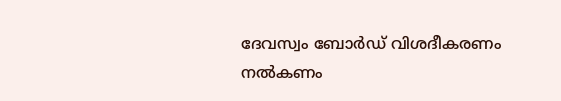ദേവസ്വം ബോർഡ് വിശദീകരണം നൽകണം